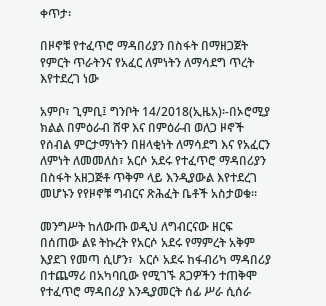ቀጥታ፡

በዞኖቹ የተፈጥሮ ማዳበሪያን በስፋት በማዘጋጀት የምርት ጥራትንና የአፈር ለምነትን ለማሳደግ ጥረት እየተደረገ ነው

አምቦ፣ ጊምቢ፤ ግንቦት 14/2018(ኢዜአ)፡-በኦሮሚያ ክልል በምዕራብ ሸዋ እና በምዕራብ ወለጋ ዞኖች የሰብል ምርታማነትን በዘላቂነት ለማሳደግ እና የአፈርን ለምነት ለመመለስ፣ አርሶ አደሩ የተፈጥሮ ማዳበሪያን በስፋት አዘጋጅቶ ጥቅም ላይ እንዲያውል እየተደረገ መሆኑን የየዞኖቹ ግብርና ጽሕፈት ቤቶች አስታወቁ።

መንግሥት ከለውጡ ወዲህ ለግብርናው ዘርፍ በሰጠው ልዩ ትኩረት የአርሶ አደሩ የማምረት አቅም እያደገ የመጣ ሲሆን፣  አርሶ አደሩ ከፋብሪካ ማዳበሪያ በተጨማሪ በአካባቢው የሚገኙ ጸጋዎችን ተጠቅሞ የተፈጥሮ ማዳበሪያ እንዲያመርት ሰፊ ሥራ ሲሰራ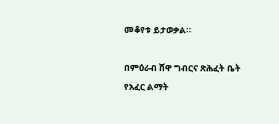መቆየቱ ይታወቃል።

በምዕራብ ሸዋ ግብርና ጽሕፈት ቤት የአፈር ልማት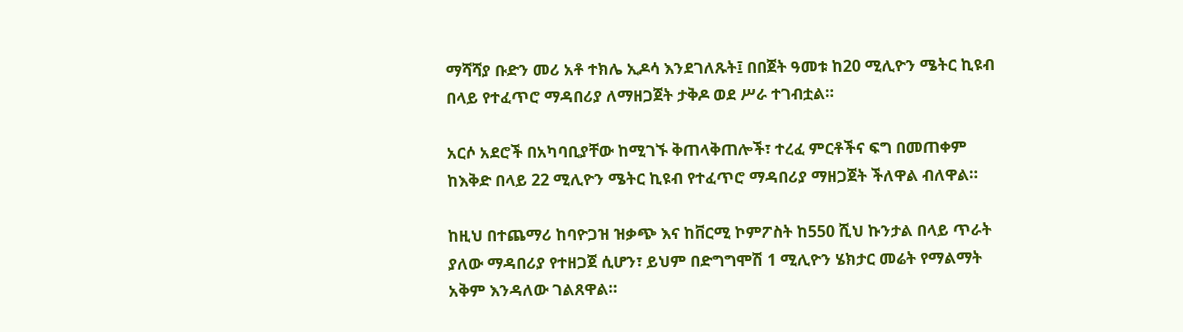ማሻሻያ ቡድን መሪ አቶ ተክሌ ኢዶሳ እንደገለጹት፤ በበጀት ዓመቱ ከ20 ሚሊዮን ሜትር ኪዩብ በላይ የተፈጥሮ ማዳበሪያ ለማዘጋጀት ታቅዶ ወደ ሥራ ተገብቷል።

አርሶ አደሮች በአካባቢያቸው ከሚገኙ ቅጠላቅጠሎች፣ ተረፈ ምርቶችና ፍግ በመጠቀም ከእቅድ በላይ 22 ሚሊዮን ሜትር ኪዩብ የተፈጥሮ ማዳበሪያ ማዘጋጀት ችለዋል ብለዋል።

ከዚህ በተጨማሪ ከባዮጋዝ ዝቃጭ እና ከቨርሚ ኮምፖስት ከ550 ሺህ ኩንታል በላይ ጥራት ያለው ማዳበሪያ የተዘጋጀ ሲሆን፣ ይህም በድግግሞሽ 1 ሚሊዮን ሄክታር መሬት የማልማት አቅም እንዳለው ገልጸዋል።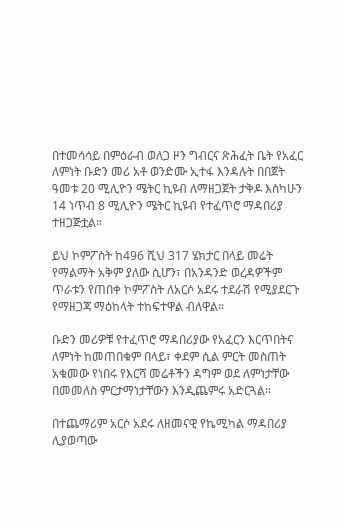በተመሳሳይ በምዕራብ ወለጋ ዞን ግብርና ጽሕፈት ቤት የአፈር ለምነት ቡድን መሪ አቶ ወንድሙ ኢተፋ እንዳሉት በበጀት ዓመቱ 20 ሚሊዮን ሜትር ኪዩብ ለማዘጋጀት ታቅዶ እስካሁን 14 ነጥብ 8 ሚሊዮን ሜትር ኪዩብ የተፈጥሮ ማዳበሪያ ተዘጋጅቷል።

ይህ ኮምፖስት ከ496 ሺህ 317 ሄክታር በላይ መሬት የማልማት አቅም ያለው ሲሆን፣ በአንዳንድ ወረዳዎችም ጥራቱን የጠበቀ ኮምፖስት ለአርሶ አደሩ ተደራሽ የሚያደርጉ የማዘጋጃ ማዕከላት ተከፍተዋል ብለዋል።

ቡድን መሪዎቹ የተፈጥሮ ማዳበሪያው የአፈርን እርጥበትና ለምነት ከመጠበቁም በላይ፣ ቀደም ሲል ምርት መስጠት አቁመው የነበሩ የእርሻ መሬቶችን ዳግም ወደ ለምነታቸው በመመለስ ምርታማነታቸውን እንዲጨምሩ አድርጓል።

በተጨማሪም አርሶ አደሩ ለዘመናዊ የኬሚካል ማዳበሪያ ሊያወጣው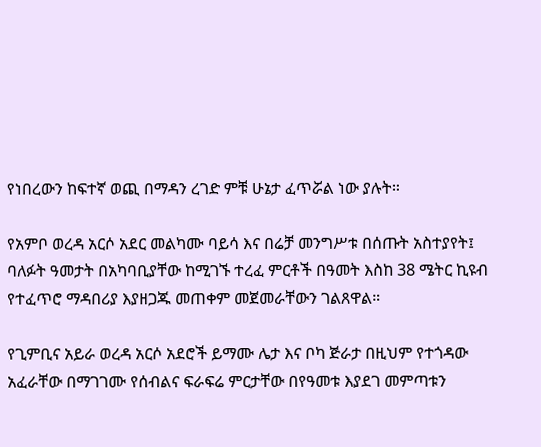የነበረውን ከፍተኛ ወጪ በማዳን ረገድ ምቹ ሁኔታ ፈጥሯል ነው ያሉት።

የአምቦ ወረዳ አርሶ አደር መልካሙ ባይሳ እና በሬቻ መንግሥቱ በሰጡት አስተያየት፤ ባለፉት ዓመታት በአካባቢያቸው ከሚገኙ ተረፈ ምርቶች በዓመት እስከ 38 ሜትር ኪዩብ የተፈጥሮ ማዳበሪያ እያዘጋጁ መጠቀም መጀመራቸውን ገልጸዋል።

የጊምቢና አይራ ወረዳ አርሶ አደሮች ይማሙ ሌታ እና ቦካ ጅራታ በዚህም የተጎዳው አፈራቸው በማገገሙ የሰብልና ፍራፍሬ ምርታቸው በየዓመቱ እያደገ መምጣቱን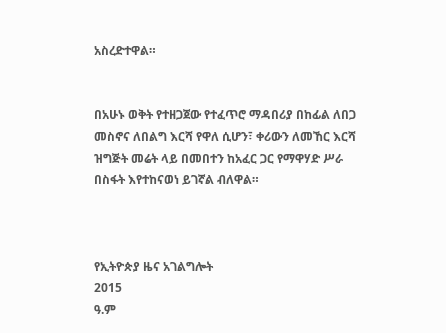አስረድተዋል።


በአሁኑ ወቅት የተዘጋጀው የተፈጥሮ ማዳበሪያ በከፊል ለበጋ መስኖና ለበልግ እርሻ የዋለ ሲሆን፣ ቀሪውን ለመኸር እርሻ ዝግጅት መሬት ላይ በመበተን ከአፈር ጋር የማዋሃድ ሥራ በስፋት እየተከናወነ ይገኛል ብለዋል።



የኢትዮጵያ ዜና አገልግሎት
2015
ዓ.ም